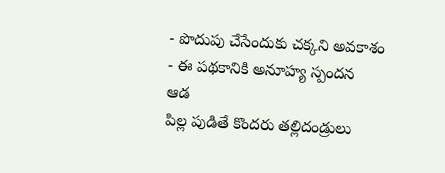- పొదుపు చేసేందుకు చక్కని అవకాశం
- ఈ పథకానికి అనూహ్య స్పందన
ఆడ
పిల్ల పుడితే కొందరు తల్లిదండ్రులు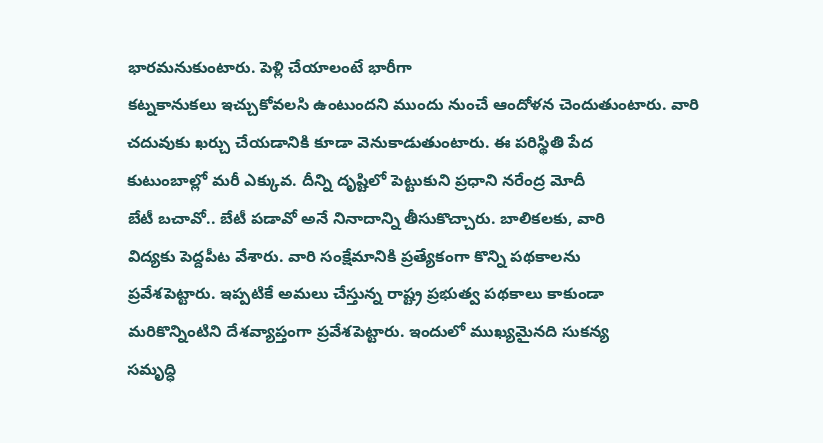భారమనుకుంటారు. పెళ్లి చేయాలంటే భారీగా
కట్నకానుకలు ఇచ్చుకోవలసి ఉంటుందని ముందు నుంచే ఆందోళన చెందుతుంటారు. వారి
చదువుకు ఖర్చు చేయడానికి కూడా వెనుకాడుతుంటారు. ఈ పరిస్థితి పేద
కుటుంబాల్లో మరీ ఎక్కువ. దీన్ని దృష్టిలో పెట్టుకుని ప్రధాని నరేంద్ర మోదీ
బేటీ బచావో.. బేటీ పడావో అనే నినాదాన్ని తీసుకొచ్చారు. బాలికలకు, వారి
విద్యకు పెద్దపీట వేశారు. వారి సంక్షేమానికి ప్రత్యేకంగా కొన్ని పథకాలను
ప్రవేశపెట్టారు. ఇప్పటికే అమలు చేస్తున్న రాష్ట్ర ప్రభుత్వ పథకాలు కాకుండా
మరికొన్నింటిని దేశవ్యాప్తంగా ప్రవేశపెట్టారు. ఇందులో ముఖ్యమైనది సుకన్య
సమృద్ధి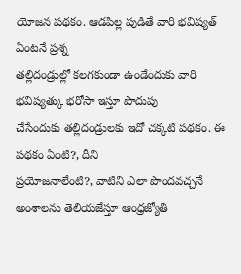యోజన పథకం. ఆడపిల్ల పుడితే వారి భవిష్యత్ ఏంటనే ప్రశ్న
తల్లిదండ్రుల్లో కలగకుండా ఉండేందుకు వారి భవిష్యత్కు భరోసా ఇస్తూ పొదుపు
చేసేందుకు తల్లిదండ్రులకు ఇదో చక్కటి పథకం. ఈ పథకం ఏంటి?, దీని
ప్రయోజనాలేంటి?, వాటిని ఎలా పొందవచ్చనే అంశాలను తెలియజేస్తూ ఆంధ్రజ్యోతి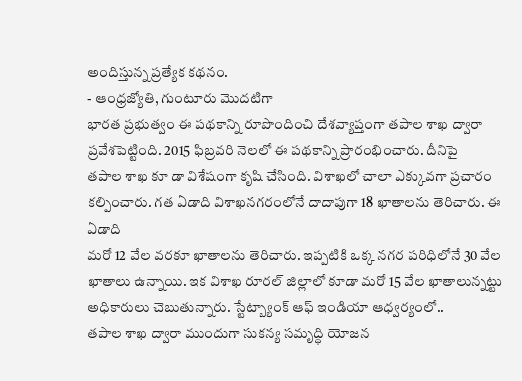అందిస్తున్న ప్రత్యేక కథనం.
- ఆంధ్రజ్యోతి, గుంటూరు మొదటిగా
భారత ప్రభుత్వం ఈ పథకాన్ని రూపొందించి దేశవ్యాప్తంగా తపాల శాఖ ద్వారా
ప్రవేశపెట్టింది. 2015 ఫిబ్రవరి నెలలో ఈ పథకాన్ని ప్రారంభించారు. దీనిపై
తపాల శాఖ కూ డా విశేషంగా కృషి చేసింది. విశాఖలో చాలా ఎక్కువగా ప్రచారం
కల్పించారు. గత ఏడాది విశాఖనగరంలోనే దాదాపుగా 18 ఖాతాలను తెరిచారు. ఈ ఏడాది
మరో 12 వేల వరకూ ఖాతాలను తెరిచారు. ఇప్పటికి ఒక్క నగర పరిధిలోనే 30 వేల
ఖాతాలు ఉన్నాయి. ఇక విశాఖ రూరల్ జిల్లాలో కూడా మరో 15 వేల ఖాతాలున్నట్టు
అధికారులు చెబుతున్నారు. స్టేట్బ్యాంక్ ఆఫ్ ఇండియా ఆధ్వర్యంలో..
తపాల శాఖ ద్వారా ముందుగా సుకన్య సమృద్ధి యోజన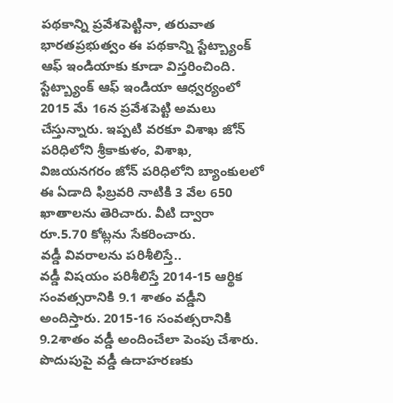పథకాన్ని ప్రవేశపెట్టినా, తరువాత భారతప్రభుత్వం ఈ పథకాన్ని స్టేట్బ్యాంక్ ఆఫ్ ఇండియాకు కూడా విస్తరించింది. స్టేట్బ్యాంక్ ఆఫ్ ఇండియా ఆధ్వర్యంలో 2015 మే 16న ప్రవేశపెట్టి అమలు చేస్తున్నారు. ఇప్పటి వరకూ విశాఖ జోన్ పరిధిలోని శ్రీకాకుళం, విశాఖ, విజయనగరం జోన్ పరిధిలోని బ్యాంకులలో ఈ ఏడాది ఫిబ్రవరి నాటికి 3 వేల 650 ఖాతాలను తెరిచారు. వీటి ద్వారా రూ.5.70 కోట్లను సేకరించారు.
వడ్డీ వివరాలను పరిశీలిస్తే..
వడ్డీ విషయం పరిశీలిస్తే 2014-15 ఆర్థిక సంవత్సరానికి 9.1 శాతం వడ్డీని అందిస్తారు. 2015-16 సంవత్సరానికి 9.2శాతం వడ్డీ అందించేలా పెంపు చేశారు. పొదుపుపై వడ్డీ ఉదాహరణకు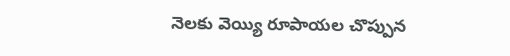నెలకు వెయ్యి రూపాయల చొప్పున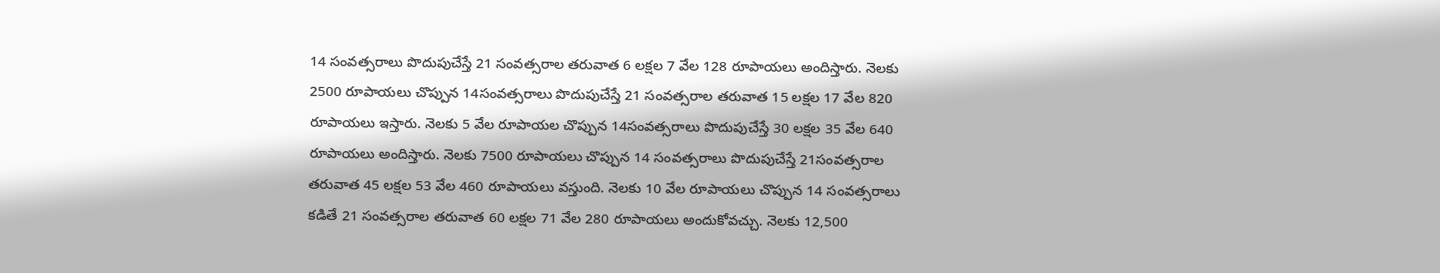14 సంవత్సరాలు పొదుపుచేస్తే 21 సంవత్సరాల తరువాత 6 లక్షల 7 వేల 128 రూపాయలు అందిస్తారు. నెలకు 2500 రూపాయలు చొప్పున 14సంవత్సరాలు పొదుపుచేస్తే 21 సంవత్సరాల తరువాత 15 లక్షల 17 వేల 820 రూపాయలు ఇస్తారు. నెలకు 5 వేల రూపాయల చొప్పున 14సంవత్సరాలు పొదుపుచేస్తే 30 లక్షల 35 వేల 640 రూపాయలు అందిస్తారు. నెలకు 7500 రూపాయలు చొప్పున 14 సంవత్సరాలు పొదుపుచేస్తే 21సంవత్సరాల తరువాత 45 లక్షల 53 వేల 460 రూపాయలు వస్తుంది. నెలకు 10 వేల రూపాయలు చొప్పున 14 సంవత్సరాలు కడితే 21 సంవత్సరాల తరువాత 60 లక్షల 71 వేల 280 రూపాయలు అందుకోవచ్చు. నెలకు 12,500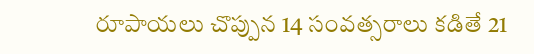రూపాయలు చొప్పున 14 సంవత్సరాలు కడితే 21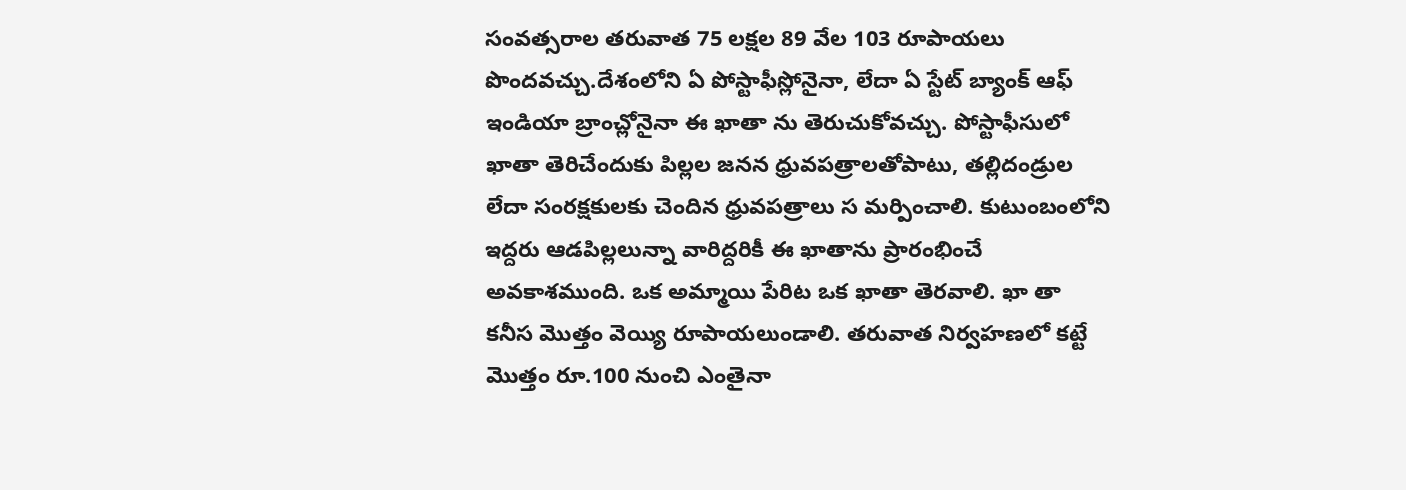సంవత్సరాల తరువాత 75 లక్షల 89 వేల 103 రూపాయలు పొందవచ్చు.దేశంలోని ఏ పోస్టాఫీస్లోనైనా, లేదా ఏ స్టేట్ బ్యాంక్ ఆఫ్ ఇండియా బ్రాంచ్లోనైనా ఈ ఖాతా ను తెరుచుకోవచ్చు. పోస్టాఫీసులో ఖాతా తెరిచేందుకు పిల్లల జనన ధ్రువపత్రాలతోపాటు, తల్లిదండ్రుల లేదా సంరక్షకులకు చెందిన ధ్రువపత్రాలు స మర్పించాలి. కుటుంబంలోని ఇద్దరు ఆడపిల్లలున్నా వారిద్దరికీ ఈ ఖాతాను ప్రారంభించే అవకాశముంది. ఒక అమ్మాయి పేరిట ఒక ఖాతా తెరవాలి. ఖా తా కనీస మొత్తం వెయ్యి రూపాయలుండాలి. తరువాత నిర్వహణలో కట్టే మొత్తం రూ.100 నుంచి ఎంతైనా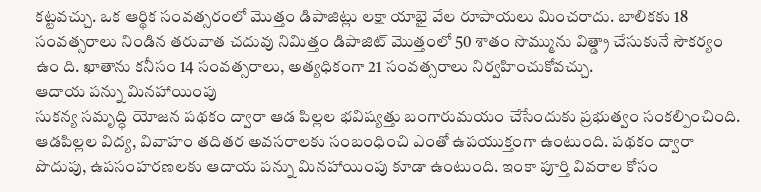కట్టవచ్చు. ఒక ఆర్థిక సంవత్సరంలో మొత్తం డిపాజిట్లు లక్షా యాభై వేల రూపాయలు మించరాదు. బాలికకు 18 సంవత్సరాలు నిండిన తరువాత చదువు నిమిత్తం డిపాజిట్ మొత్తంలో 50 శాతం సొమ్మును విత్డ్రా చేసుకునే సౌకర్యం ఉం ది. ఖాతాను కనీసం 14 సంవత్సరాలు, అత్యధికంగా 21 సంవత్సరాలు నిర్వహించుకోవచ్చు.
ఆదాయ పన్ను మినహాయింపు
సుకన్య సమృద్ధి యోజన పథకం ద్వారా ఆడ పిల్లల భవిష్యత్తు బంగారుమయం చేసేందుకు ప్రభుత్వం సంకల్పించింది. ఆడపిల్లల విద్య, వివాహం తదితర అవసరాలకు సంబంధించి ఎంతో ఉపయుక్తంగా ఉంటుంది. పథకం ద్వారా పొదుపు, ఉపసంహరణలకు ఆదాయ పన్ను మినహాయింపు కూడా ఉంటుంది. ఇంకా పూర్తి వివరాల కోసం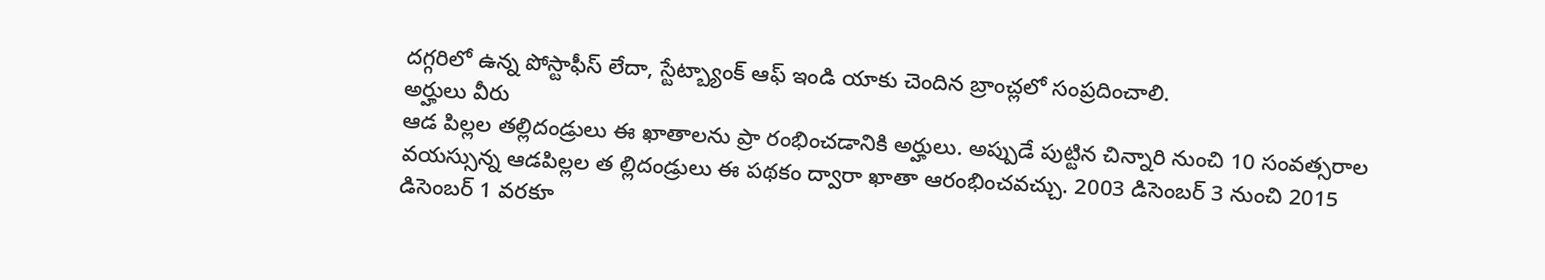దగ్గరిలో ఉన్న పోస్టాఫీస్ లేదా, స్టేట్బ్యాంక్ ఆఫ్ ఇండి యాకు చెందిన బ్రాంచ్లలో సంప్రదించాలి.
అర్హులు వీరు
ఆడ పిల్లల తల్లిదండ్రులు ఈ ఖాతాలను ప్రా రంభించడానికి అర్హులు. అప్పుడే పుట్టిన చిన్నారి నుంచి 10 సంవత్సరాల వయస్సున్న ఆడపిల్లల త ల్లిదండ్రులు ఈ పథకం ద్వారా ఖాతా ఆరంభించవచ్చు. 2003 డిసెంబర్ 3 నుంచి 2015 డిసెంబర్ 1 వరకూ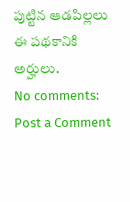పుట్టిన ఆడపిల్లలు ఈ పథకానికి అర్హులు.
No comments:
Post a Comment